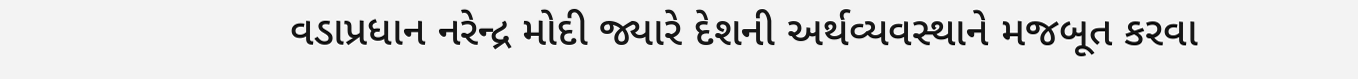વડાપ્રધાન નરેન્દ્ર મોદી જ્યારે દેશની અર્થવ્યવસ્થાને મજબૂત કરવા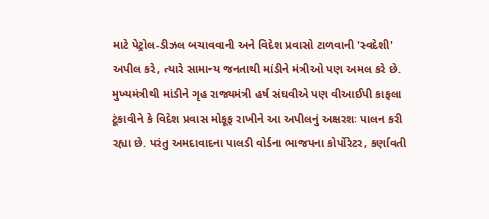માટે પેટ્રોલ-ડીઝલ બચાવવાની અને વિદેશ પ્રવાસો ટાળવાની 'સ્વદેશી' અપીલ કરે, ત્યારે સામાન્ય જનતાથી માંડીને મંત્રીઓ પણ અમલ કરે છે. મુખ્યમંત્રીથી માંડીને ગૃહ રાજ્યમંત્રી હર્ષ સંઘવીએ પણ વીઆઈપી કાફલા ટૂંકાવીને કે વિદેશ પ્રવાસ મોકૂફ રાખીને આ અપીલનું અક્ષરશઃ પાલન કરી રહ્યા છે. પરંતુ અમદાવાદના પાલડી વોર્ડના ભાજપના કોર્પોરેટર, કર્ણાવતી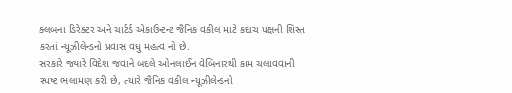ક્લબના ડિરેક્ટર અને ચાર્ટર્ડ એકાઉન્ટન્ટ જૈનિક વકીલ માટે કદાચ પક્ષની શિસ્ત કરતાં ન્યૂઝીલેન્ડનો પ્રવાસ વધુ મહત્વ નો છે.
સરકારે જ્યારે વિદેશ જવાને બદલે ઓનલાઈન વેબિનારથી કામ ચલાવવાની સ્પષ્ટ ભલામણ કરી છે, ત્યારે જૈનિક વકીલ ન્યૂઝીલેન્ડનો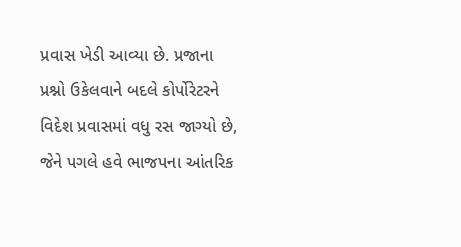પ્રવાસ ખેડી આવ્યા છે. પ્રજાના પ્રશ્નો ઉકેલવાને બદલે કોર્પોરેટરને વિદેશ પ્રવાસમાં વધુ રસ જાગ્યો છે, જેને પગલે હવે ભાજપના આંતરિક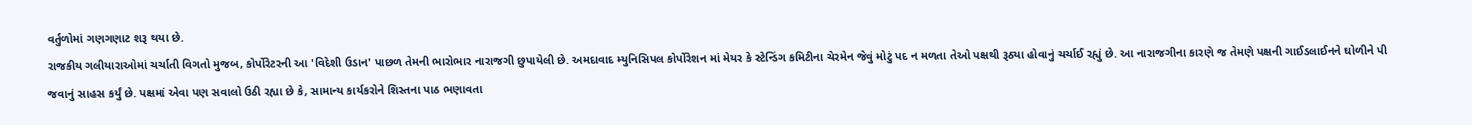વર્તુળોમાં ગણગણાટ શરૂ થયા છે.
રાજકીય ગલીયારાઓમાં ચર્ચાતી વિગતો મુજબ, કોર્પોરેટરની આ 'વિદેશી ઉડાન' પાછળ તેમની ભારોભાર નારાજગી છુપાયેલી છે. અમદાવાદ મ્યુનિસિપલ કોર્પોરેશન માં મેયર કે સ્ટેન્ડિંગ કમિટીના ચેરમેન જેવું મોટું પદ ન મળતા તેઓ પક્ષથી રૂઠ્યા હોવાનું ચર્ચાઈ રહ્યું છે. આ નારાજગીના કારણે જ તેમણે પક્ષની ગાઈડલાઈનને ઘોળીને પી જવાનું સાહસ કર્યું છે. પક્ષમાં એવા પણ સવાલો ઉઠી રહ્યા છે કે, સામાન્ય કાર્યકરોને શિસ્તના પાઠ ભણાવતા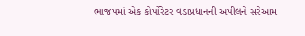ભાજપમાં એક કોર્પોરેટર વડાપ્રધાનની અપીલને સરેઆમ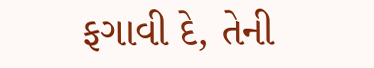ફગાવી દે, તેની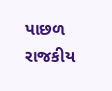પાછળ રાજકીય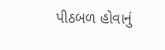પીઠબળ હોવાનું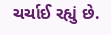ચર્ચાઈ રહ્યું છે.